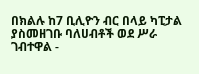በክልሉ ከ7 ቢሊዮን ብር በላይ ካፒታል ያስመዘገቡ ባለሀብቶች ወደ ሥራ ገብተዋል -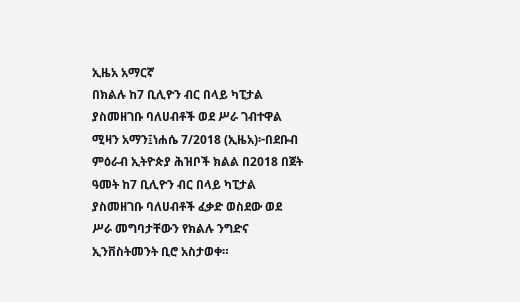ኢዜአ አማርኛ
በክልሉ ከ7 ቢሊዮን ብር በላይ ካፒታል ያስመዘገቡ ባለሀብቶች ወደ ሥራ ገብተዋል
ሚዛን አማን፤ነሐሴ 7/2018 (ኢዜአ)፦በደቡብ ምዕራብ ኢትዮጵያ ሕዝቦች ክልል በ2018 በጀት ዓመት ከ7 ቢሊዮን ብር በላይ ካፒታል ያስመዘገቡ ባለሀብቶች ፈቃድ ወስደው ወደ ሥራ መግባታቸውን የክልሉ ንግድና ኢንቨስትመንት ቢሮ አስታወቀ።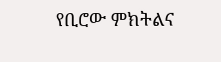የቢሮው ምክትልና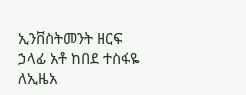ኢንቨስትመንት ዘርፍ ኃላፊ አቶ ከበደ ተስፋዬ ለኢዜአ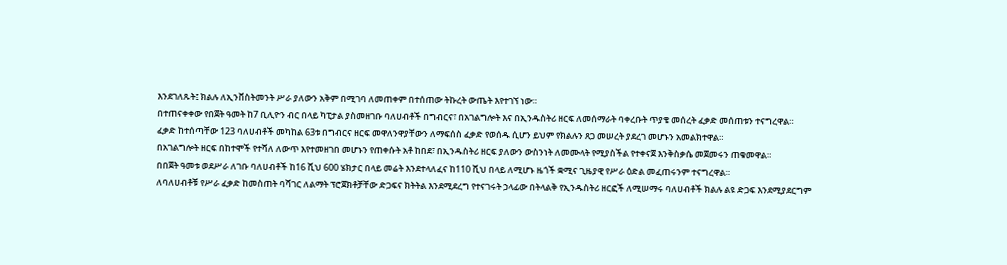እንደገለጹት፤ ክልሉ ለኢንቨስትመንት ሥራ ያለውን አቅም በሚገባ ለመጠቀም በተሰጠው ትኩረት ውጤት እየተገኘ ነው።
በተጠናቀቀው የበጀት ዓመት ከ7 ቢሊዮን ብር በላይ ካፒታል ያስመዘገቡ ባለሀብቶች በግብርና፣ በአገልግሎት እና በኢንዱስትሪ ዘርፍ ለመሰማራት ባቀረቡት ጥያቄ መሰረት ፈቃድ መሰጠቱን ተናግረዋል።
ፈቃድ ከተሰጣቸው 123 ባለሀብቶች መካከል 63ቱ በግብርና ዘርፍ መዋለንዋያቸውን ለማፍሰስ ፈቃድ የወሰዱ ሲሆን ይህም የክልሉን ጸጋ መሠረት ያደረገ መሆኑን አመልክተዋል።
በአገልግሎት ዘርፍ በከተሞች የተሻለ ለውጥ እየተመዘገበ መሆኑን የጠቀሱት አቶ ከበደ፣ በኢንዱስትሪ ዘርፍ ያለውን ውስንነት ለመሙላት የሚያስችል የተቀናጀ እንቅስቃሴ መጀመሩን ጠቁመዋል።
በበጀት ዓመቱ ወደሥራ ለገቡ ባለሀብቶች ከ16 ሺህ 600 ሄክታር በላይ መሬት እንደተላለፈና ከ110 ሺህ በላይ ለሚሆኑ ዜጎች ቋሚና ጊዜያዊ የሥራ ዕድል መፈጠሩንም ተናግረዋል።
ለባለሀብቶቹ የሥራ ፈቃድ ከመስጠት ባሻገር ለልማት ፕሮጀክቶቻቸው ድጋፍና ክትትል እንደሚደረግ የተናገሩት ኃላፊው በትላልቅ የኢንዱስትሪ ዘርፎች ለሚሠማሩ ባለሀብቶች ክልሉ ልዩ ድጋፍ እንደሚያደርግም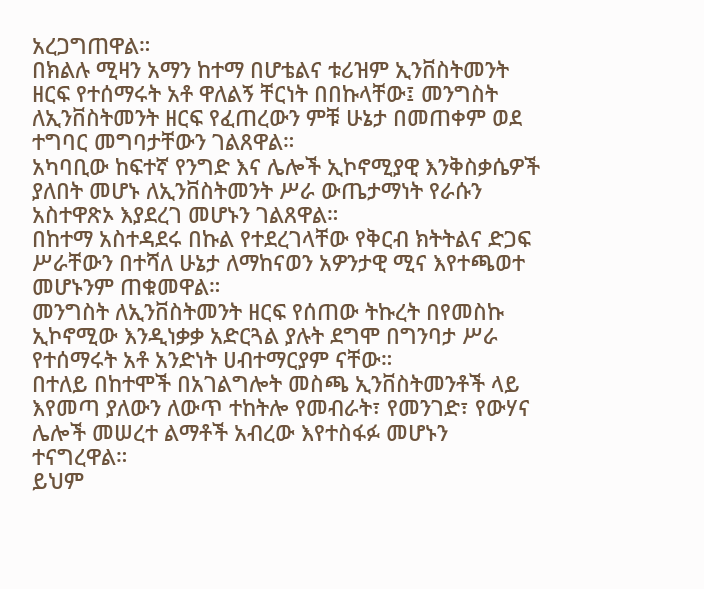አረጋግጠዋል።
በክልሉ ሚዛን አማን ከተማ በሆቴልና ቱሪዝም ኢንቨስትመንት ዘርፍ የተሰማሩት አቶ ዋለልኝ ቸርነት በበኩላቸው፤ መንግስት ለኢንቨስትመንት ዘርፍ የፈጠረውን ምቹ ሁኔታ በመጠቀም ወደ ተግባር መግባታቸውን ገልጸዋል።
አካባቢው ከፍተኛ የንግድ እና ሌሎች ኢኮኖሚያዊ እንቅስቃሴዎች ያለበት መሆኑ ለኢንቨስትመንት ሥራ ውጤታማነት የራሱን አስተዋጽኦ እያደረገ መሆኑን ገልጸዋል።
በከተማ አስተዳደሩ በኩል የተደረገላቸው የቅርብ ክትትልና ድጋፍ ሥራቸውን በተሻለ ሁኔታ ለማከናወን አዎንታዊ ሚና እየተጫወተ መሆኑንም ጠቁመዋል።
መንግስት ለኢንቨስትመንት ዘርፍ የሰጠው ትኩረት በየመስኩ ኢኮኖሚው እንዲነቃቃ አድርጓል ያሉት ደግሞ በግንባታ ሥራ የተሰማሩት አቶ አንድነት ሀብተማርያም ናቸው።
በተለይ በከተሞች በአገልግሎት መስጫ ኢንቨስትመንቶች ላይ እየመጣ ያለውን ለውጥ ተከትሎ የመብራት፣ የመንገድ፣ የውሃና ሌሎች መሠረተ ልማቶች አብረው እየተስፋፉ መሆኑን ተናግረዋል።
ይህም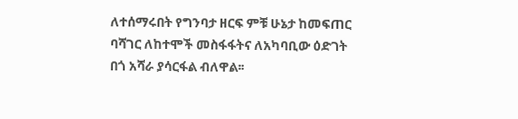ለተሰማሩበት የግንባታ ዘርፍ ምቹ ሁኔታ ከመፍጠር ባሻገር ለከተሞች መስፋፋትና ለአካባቢው ዕድገት በጎ አሻራ ያሳርፋል ብለዋል፡፡